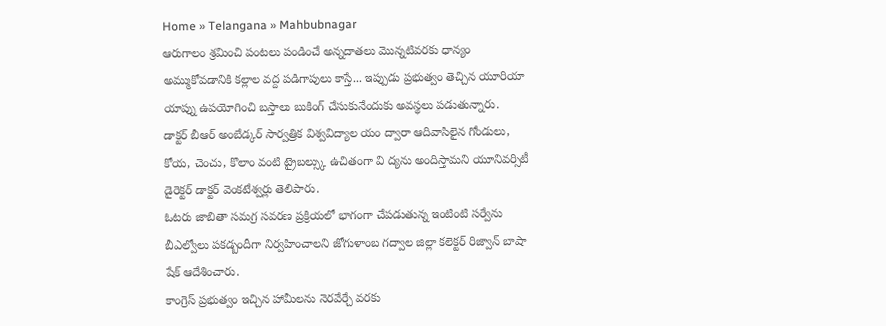Home » Telangana » Mahbubnagar
ఆరుగాలం శ్రమించి పంటలు పండించే అన్నదాతలు మొన్నటివరకు ధాన్యం అమ్ముకోవడానికి కల్లాల వద్ద పడిగాపులు కాస్తే... ఇప్పుడు ప్రభుత్వం తెచ్చిన యూరియా యాప్ను ఉపయోగించి బస్తాలు బుకింగ్ చేసుకునేందుకు అవస్థలు పడుతున్నారు.
డాక్టర్ బీఆర్ అంబేడ్కర్ సార్వత్రిక విశ్వవిద్యాల యం ద్వారా ఆదివాసిలైన గోండులు, కోయ, చెంచు, కొలాం వంటి ట్రైబల్స్కు ఉచితంగా వి ద్యను అందిస్తామని యూనివర్సిటీ డైరెక్టర్ డాక్టర్ వెంకటేశ్వర్లు తెలిపారు.
ఓటరు జాబితా సమగ్ర సవరణ ప్రక్రియలో భాగంగా చేపడుతున్న ఇంటింటి సర్వేను బీఎల్వోలు పకడ్బందీగా నిర్వహించాలని జోగుళాంబ గద్వాల జిల్లా కలెక్టర్ రిజ్వాన్ బాషా షేక్ ఆదేశించారు.
కాంగ్రెస్ ప్రభుత్వం ఇచ్చిన హామీలను నెరవేర్చే వరకు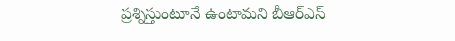ప్రశ్నిస్తుంటూనే ఉంటామని బీఆర్ఎస్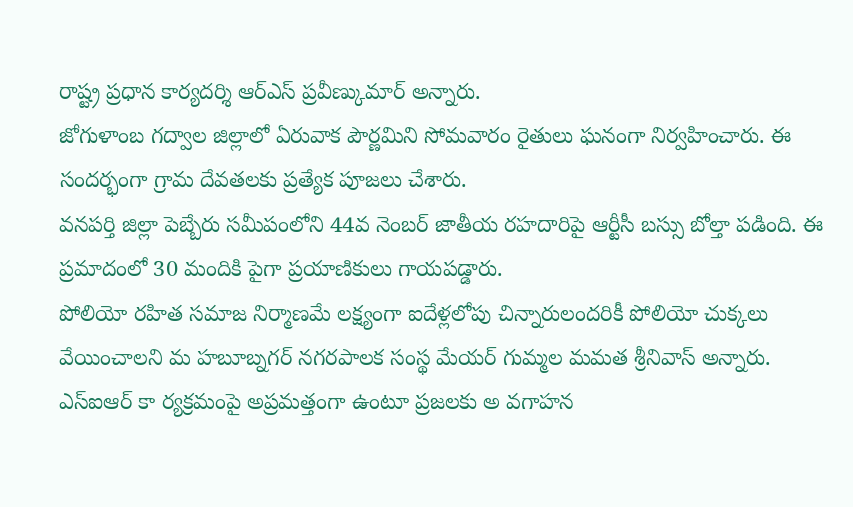రాష్ట్ర ప్రధాన కార్యదర్శి ఆర్ఎస్ ప్రవీణ్కుమార్ అన్నారు.
జోగుళాంబ గద్వాల జిల్లాలో ఏరువాక పౌర్ణమిని సోమవారం రైతులు ఘనంగా నిర్వహించారు. ఈ సందర్భంగా గ్రామ దేవతలకు ప్రత్యేక పూజలు చేశారు.
వనపర్తి జిల్లా పెబ్బేరు సమీపంలోని 44వ నెంబర్ జాతీయ రహదారిపై ఆర్టీసీ బస్సు బోల్తా పడింది. ఈ ప్రమాదంలో 30 మందికి పైగా ప్రయాణికులు గాయపడ్డారు.
పోలియో రహిత సమాజ నిర్మాణమే లక్ష్యంగా ఐదేళ్లలోపు చిన్నారులందరికీ పోలియో చుక్కలు వేయించాలని మ హబూబ్నగర్ నగరపాలక సంస్థ మేయర్ గుమ్మల మమత శ్రీనివాస్ అన్నారు.
ఎస్ఐఆర్ కా ర్యక్రమంపై అప్రమత్తంగా ఉంటూ ప్రజలకు అ వగాహన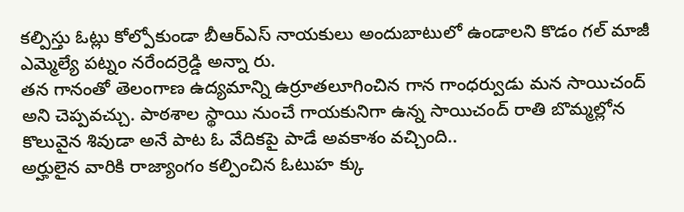కల్పిస్తు ఓట్లు కోల్పోకుండా బీఆర్ఎస్ నాయకులు అందుబాటులో ఉండాలని కొడం గల్ మాజీ ఎమ్మెల్యే పట్నం నరేందర్రెడ్డి అన్నా రు.
తన గానంతో తెలంగాణ ఉద్యమాన్ని ఉర్రూతలూగించిన గాన గాంధర్వుడు మన సాయిచంద్ అని చెప్పవచ్చు. పాఠశాల స్థాయి నుంచే గాయకునిగా ఉన్న సాయిచంద్ రాతి బొమ్మల్లోన కొలువైన శివుడా అనే పాట ఓ వేదికపై పాడే అవకాశం వచ్చింది..
అర్హులైన వారికి రాజ్యాంగం కల్పించిన ఓటుహ క్కు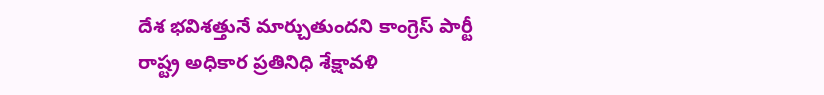దేశ భవిశత్తునే మార్చుతుందని కాంగ్రెస్ పార్టీ రాష్ట్ర అధికార ప్రతినిధి శేక్షావళి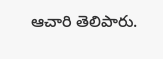ఆచారి తెలిపారు.